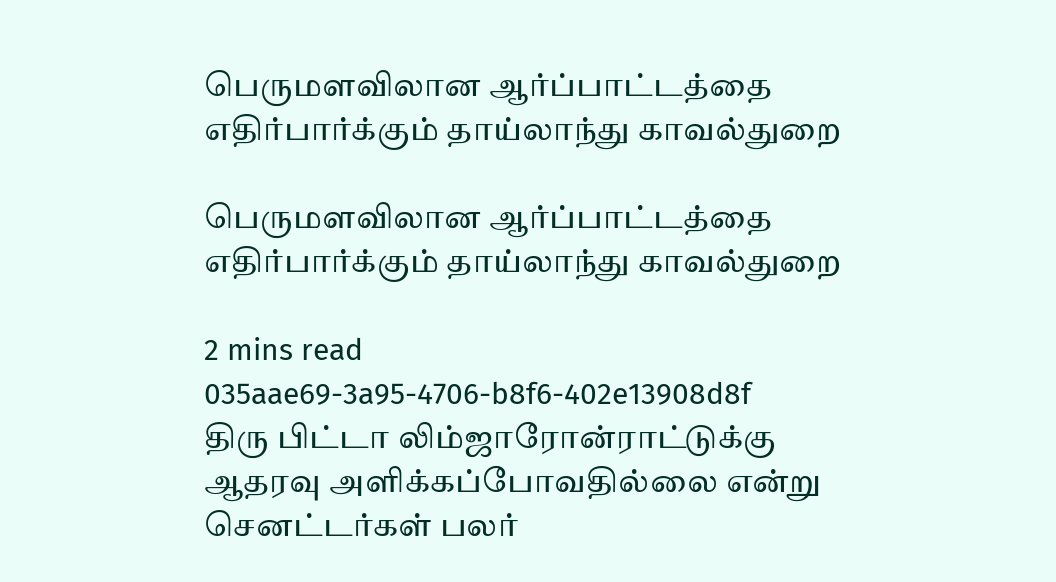பெருமளவிலான ஆர்ப்பாட்டத்தை எதிர்பார்க்கும் தாய்லாந்து காவல்துறை

பெருமளவிலான ஆர்ப்பாட்டத்தை எதிர்பார்க்கும் தாய்லாந்து காவல்துறை

2 mins read
035aae69-3a95-4706-b8f6-402e13908d8f
திரு பிட்டா லிம்ஜாரோன்ராட்டுக்கு ஆதரவு அளிக்கப்போவதில்லை என்று செனட்டர்கள் பலர்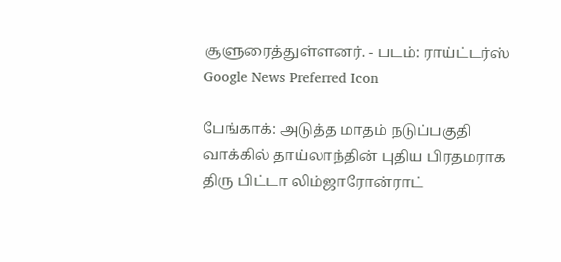சூளுரைத்துள்ளனர். - படம்: ராய்ட்டர்ஸ்
Google News Preferred Icon

பேங்காக்: அடுத்த மாதம் நடுப்பகுதி வாக்கில் தாய்லாந்தின் புதிய பிரதமராக திரு பிட்டா லிம்ஜாரோன்ராட்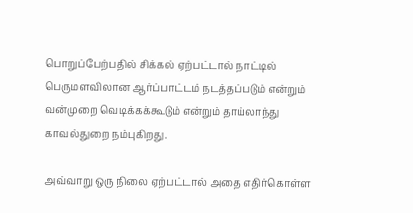பொறுப்பேற்பதில் சிக்கல் ஏற்பட்டால் நாட்டில் பெருமளவிலான ஆர்ப்பாட்டம் நடத்தப்படும் என்றும் வன்முறை வெடிக்கக்கூடும் என்றும் தாய்லாந்து காவல்துறை நம்புகிறது.

அவ்வாறு ஒரு நிலை ஏற்பட்டால் அதை எதிர்கொள்ள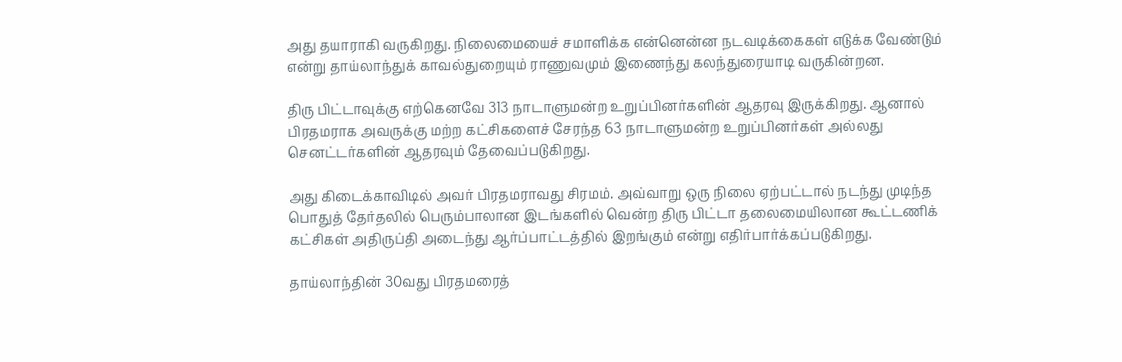அது தயாராகி வருகிறது. நிலைமையைச் சமாளிக்க என்னென்ன நடவடிக்கைகள் எடுக்க வேண்டும் என்று தாய்லாந்துக் காவல்துறையும் ராணுவமும் இணைந்து கலந்துரையாடி வருகின்றன.

திரு பிட்டாவுக்கு எற்கெனவே 313 நாடாளுமன்ற உறுப்பினர்களின் ஆதரவு இருக்கிறது. ஆனால் பிரதமராக அவருக்கு மற்ற கட்சிகளைச் சேரந்த 63 நாடாளுமன்ற உறுப்பினர்கள் அல்லது செனட்டர்களின் ஆதரவும் தேவைப்படுகிறது.

அது கிடைக்காவிடில் அவர் பிரதமராவது சிரமம். அவ்வாறு ஒரு நிலை ஏற்பட்டால் நடந்து முடிந்த பொதுத் தேர்தலில் பெரும்பாலான இடங்களில் வென்ற திரு பிட்டா தலைமையிலான கூட்டணிக் கட்சிகள் அதிருப்தி அடைந்து ஆர்ப்பாட்டத்தில் இறங்கும் என்று எதிர்பார்க்கப்படுகிறது.

தாய்லாந்தின் 30வது பிரதமரைத்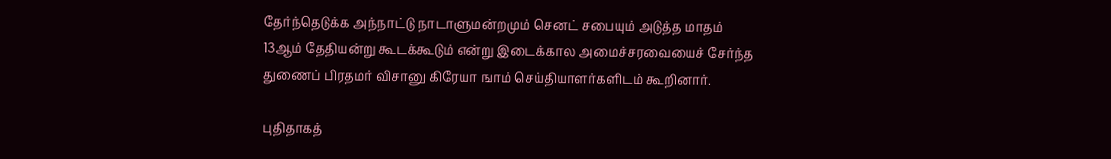தேர்ந்தெடுக்க அந்நாட்டு நாடாளுமன்றமும் செனட் சபையும் அடுத்த மாதம் 13ஆம் தேதியன்று கூடக்கூடும் என்று இடைக்கால அமைச்சரவையைச் சேர்ந்த துணைப் பிரதமர் விசானு கிரேயா ஙாம் செய்தியாளர்களிடம் கூறினார்.

புதிதாகத்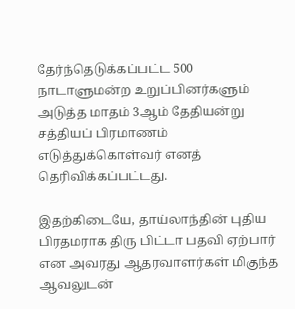தேர்ந்தெடுக்கப்பட்ட 500 நாடாளுமன்ற உறுப்பினர்களும் அடுத்த மாதம் 3ஆம் தேதியன்று சத்தியப் பிரமாணம் எடுத்துக்கொள்வர் எனத் தெரிவிக்கப்பட்டது.

இதற்கிடையே, தாய்லாந்தின் புதிய பிரதமராக திரு பிட்டா பதவி ஏற்பார் என அவரது ஆதரவாளர்கள் மிகுந்த ஆவலுடன்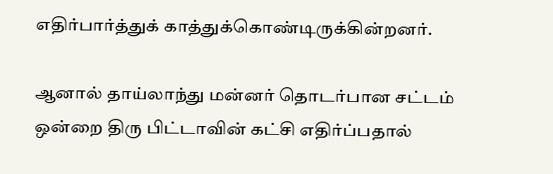எதிர்பார்த்துக் காத்துக்கொண்டிருக்கின்றனர்.

ஆனால் தாய்லாந்து மன்னர் தொடர்பான சட்டம் ஒன்றை திரு பிட்டாவின் கட்சி எதிர்ப்பதால்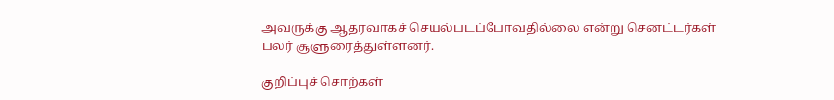அவருக்கு ஆதரவாகச் செயல்படப்போவதில்லை என்று செனட்டர்கள் பலர் சூளுரைத்துள்ளனர்.

குறிப்புச் சொற்கள்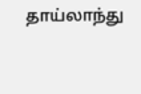தாய்லாந்து